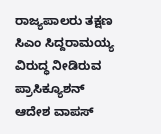ರಾಜ್ಯಪಾಲರು ತಕ್ಷಣ ಸಿಎಂ ಸಿದ್ದರಾಮಯ್ಯ ವಿರುದ್ಧ ನೀಡಿರುವ ಪ್ರಾಸಿಕ್ಯೂಶನ್ ಆದೇಶ ವಾಪಸ್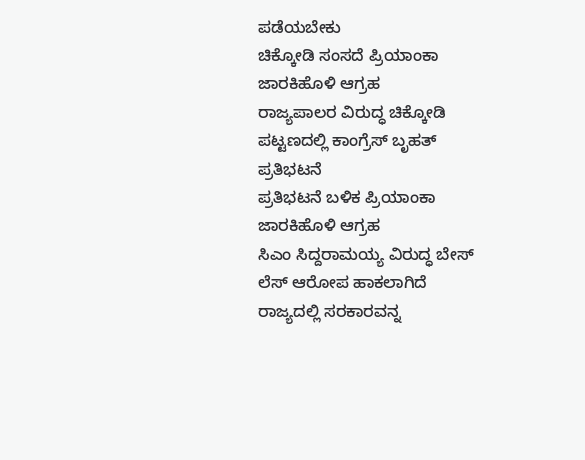ಪಡೆಯಬೇಕು
ಚಿಕ್ಕೋಡಿ ಸಂಸದೆ ಪ್ರಿಯಾಂಕಾ ಜಾರಕಿಹೊಳಿ ಆಗ್ರಹ
ರಾಜ್ಯಪಾಲರ ವಿರುದ್ಧ ಚಿಕ್ಕೋಡಿ ಪಟ್ಟಣದಲ್ಲಿ ಕಾಂಗ್ರೆಸ್ ಬೃಹತ್ ಪ್ರತಿಭಟನೆ
ಪ್ರತಿಭಟನೆ ಬಳಿಕ ಪ್ರಿಯಾಂಕಾ ಜಾರಕಿಹೊಳಿ ಆಗ್ರಹ
ಸಿಎಂ ಸಿದ್ದರಾಮಯ್ಯ ವಿರುದ್ಧ ಬೇಸ್ ಲೆಸ್ ಆರೋಪ ಹಾಕಲಾಗಿದೆ
ರಾಜ್ಯದಲ್ಲಿ ಸರಕಾರವನ್ನ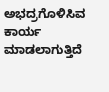ಅಭದ್ರಗೊಳಿಸಿವ ಕಾರ್ಯ ಮಾಡಲಾಗುತ್ತಿದೆ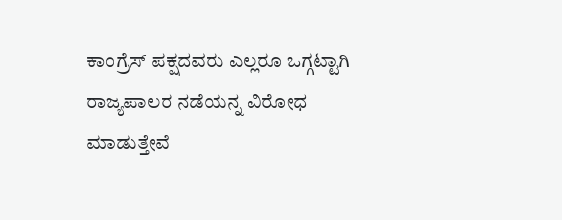ಕಾಂಗ್ರೆಸ್ ಪಕ್ಷದವರು ಎಲ್ಲರೂ ಒಗ್ಗಟ್ಟಾಗಿ ರಾಜ್ಯಪಾಲರ ನಡೆಯನ್ನ ವಿರೋಧ ಮಾಡುತ್ತೇವೆ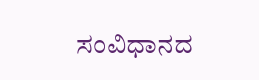ಸಂವಿಧಾನದ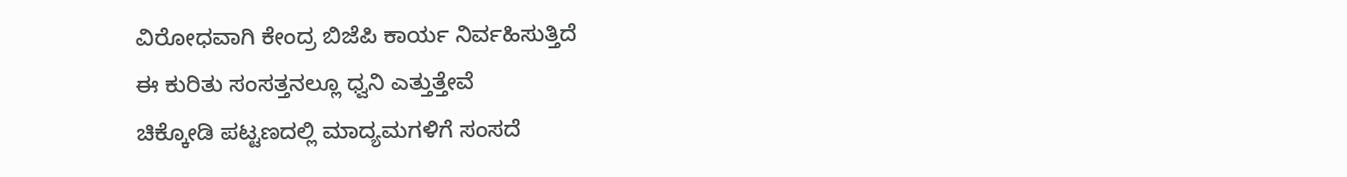ವಿರೋಧವಾಗಿ ಕೇಂದ್ರ ಬಿಜೆಪಿ ಕಾರ್ಯ ನಿರ್ವಹಿಸುತ್ತಿದೆ
ಈ ಕುರಿತು ಸಂಸತ್ತನಲ್ಲೂ ಧ್ವನಿ ಎತ್ತುತ್ತೇವೆ
ಚಿಕ್ಕೋಡಿ ಪಟ್ಟಣದಲ್ಲಿ ಮಾದ್ಯಮಗಳಿಗೆ ಸಂಸದೆ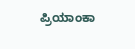ಪ್ರಿಯಾಂಕಾ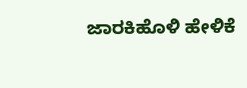ಜಾರಕಿಹೊಳಿ ಹೇಳಿಕೆ